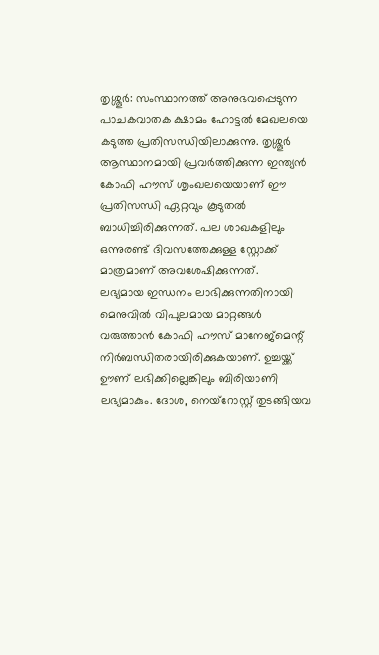തൃശ്ശൂർ: സംസ്ഥാനത്ത് അനുഭവപ്പെടുന്ന പാചകവാതക ക്ഷാമം ഹോട്ടൽ മേഖലയെ കടുത്ത പ്രതിസന്ധിയിലാക്കുന്നു. തൃശ്ശൂർ ആസ്ഥാനമായി പ്രവർത്തിക്കുന്ന ഇന്ത്യൻ കോഫി ഹൗസ് ശൃംഖലയെയാണ് ഈ പ്രതിസന്ധി ഏറ്റവും കൂടുതൽ ബാധിച്ചിരിക്കുന്നത്. പല ശാഖകളിലും ഒന്നുരണ്ട് ദിവസത്തേക്കുള്ള സ്റ്റോക്ക് മാത്രമാണ് അവശേഷിക്കുന്നത്.
ലഭ്യമായ ഇന്ധനം ലാഭിക്കുന്നതിനായി മെനുവിൽ വിപുലമായ മാറ്റങ്ങൾ വരുത്താൻ കോഫി ഹൗസ് മാനേജ്മെന്റ് നിർബന്ധിതരായിരിക്കുകയാണ്. ഉച്ചയ്ക്ക് ഊണ് ലഭിക്കില്ലെങ്കിലും ബിരിയാണി ലഭ്യമാകും. ദോശ, നെയ്റോസ്റ്റ് തുടങ്ങിയവ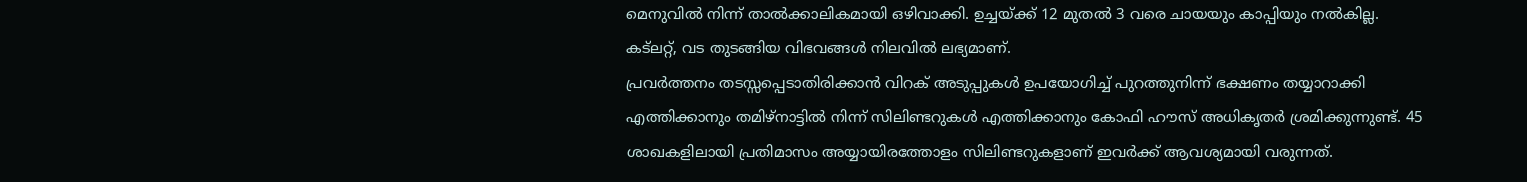മെനുവിൽ നിന്ന് താൽക്കാലികമായി ഒഴിവാക്കി. ഉച്ചയ്ക്ക് 12 മുതൽ 3 വരെ ചായയും കാപ്പിയും നൽകില്ല. കട്ലറ്റ്, വട തുടങ്ങിയ വിഭവങ്ങൾ നിലവിൽ ലഭ്യമാണ്.
പ്രവർത്തനം തടസ്സപ്പെടാതിരിക്കാൻ വിറക് അടുപ്പുകൾ ഉപയോഗിച്ച് പുറത്തുനിന്ന് ഭക്ഷണം തയ്യാറാക്കി എത്തിക്കാനും തമിഴ്നാട്ടിൽ നിന്ന് സിലിണ്ടറുകൾ എത്തിക്കാനും കോഫി ഹൗസ് അധികൃതർ ശ്രമിക്കുന്നുണ്ട്. 45 ശാഖകളിലായി പ്രതിമാസം അയ്യായിരത്തോളം സിലിണ്ടറുകളാണ് ഇവർക്ക് ആവശ്യമായി വരുന്നത്.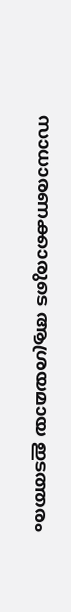സാധാരണക്കാരുടെ ആശ്രയമായ ഇടത്തരം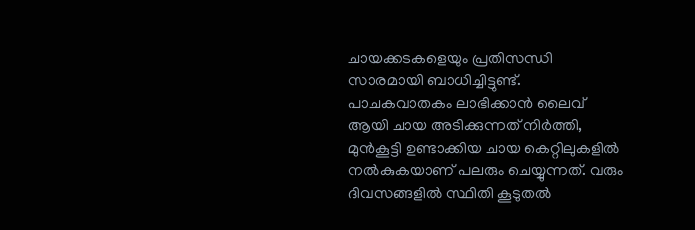ചായക്കടകളെയും പ്രതിസന്ധി സാരമായി ബാധിച്ചിട്ടുണ്ട്. പാചകവാതകം ലാഭിക്കാൻ ലൈവ് ആയി ചായ അടിക്കുന്നത് നിർത്തി, മുൻകൂട്ടി ഉണ്ടാക്കിയ ചായ കെറ്റിലുകളിൽ നൽകുകയാണ് പലരും ചെയ്യുന്നത്. വരും ദിവസങ്ങളിൽ സ്ഥിതി കൂടുതൽ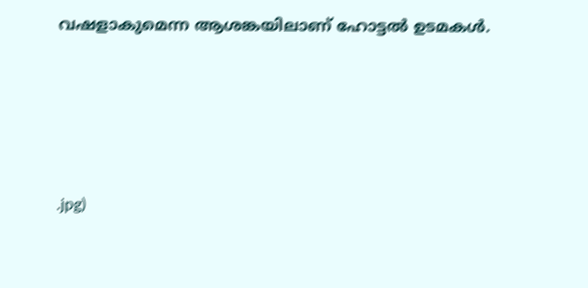വഷളാകുമെന്ന ആശങ്കയിലാണ് ഹോട്ടൽ ഉടമകൾ.








.jpg)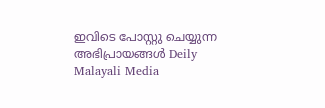ഇവിടെ പോസ്റ്റു ചെയ്യുന്ന അഭിപ്രായങ്ങൾ Deily Malayali Media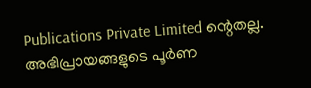Publications Private Limited ന്റെതല്ല. അഭിപ്രായങ്ങളുടെ പൂർണ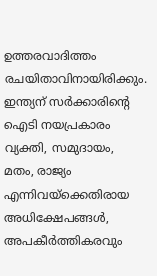ഉത്തരവാദിത്തം രചയിതാവിനായിരിക്കും.
ഇന്ത്യന് സർക്കാരിന്റെ ഐടി നയപ്രകാരം വ്യക്തി, സമുദായം, മതം, രാജ്യം എന്നിവയ്ക്കെതിരായ അധിക്ഷേപങ്ങൾ, അപകീർത്തികരവും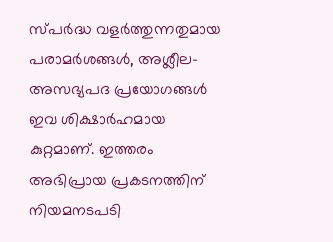സ്പർദ്ധ വളർത്തുന്നതുമായ പരാമർശങ്ങൾ, അശ്ലീല-അസഭ്യപദ പ്രയോഗങ്ങൾ ഇവ ശിക്ഷാർഹമായ കുറ്റമാണ്. ഇത്തരം അഭിപ്രായ പ്രകടനത്തിന് നിയമനടപടി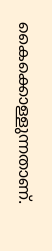കൈക്കൊള്ളുന്നതാണ്.